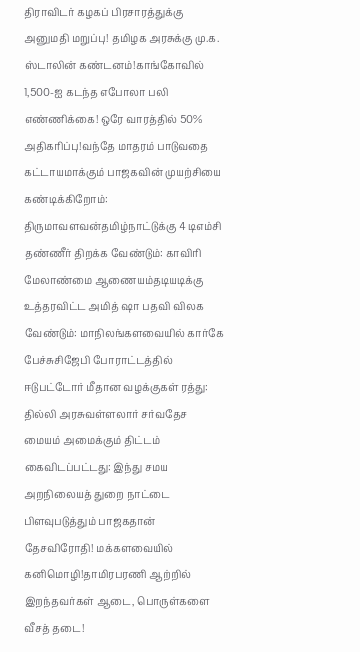திராவிடர் கழகப் பிரசாரத்துக்கு அனுமதி மறுப்பு! தமிழக அரசுக்கு மு.க. ஸ்டாலின் கண்டனம்!காங்கோவில் 1,500-ஐ கடந்த எபோலா பலி எண்ணிக்கை! ஒரே வாரத்தில் 50% அதிகரிப்பு!வந்தே மாதரம் பாடுவதை கட்டாயமாக்கும் பாஜகவின் முயற்சியை கண்டிக்கிறோம்: திருமாவளவன்தமிழ்நாட்டுக்கு 4 டிஎம்சி தண்ணீர் திறக்க வேண்டும்: காவிரி மேலாண்மை ஆணையம்தடியடிக்கு உத்தரவிட்ட அமித் ஷா பதவி விலக வேண்டும்: மாநிலங்களவையில் கார்கே பேச்சுசிஜேபி போராட்டத்தில் ஈடுபட்டோர் மீதான வழக்குகள் ரத்து: தில்லி அரசுவள்ளலார் சர்வதேச மையம் அமைக்கும் திட்டம் கைவிடப்பட்டது: இந்து சமய அறநிலையத் துறை நாட்டை பிளவுபடுத்தும் பாஜகதான் தேசவிரோதி! மக்களவையில் கனிமொழி!தாமிரபரணி ஆற்றில் இறந்தவர்கள் ஆடை, பொருள்களை வீசத் தடை!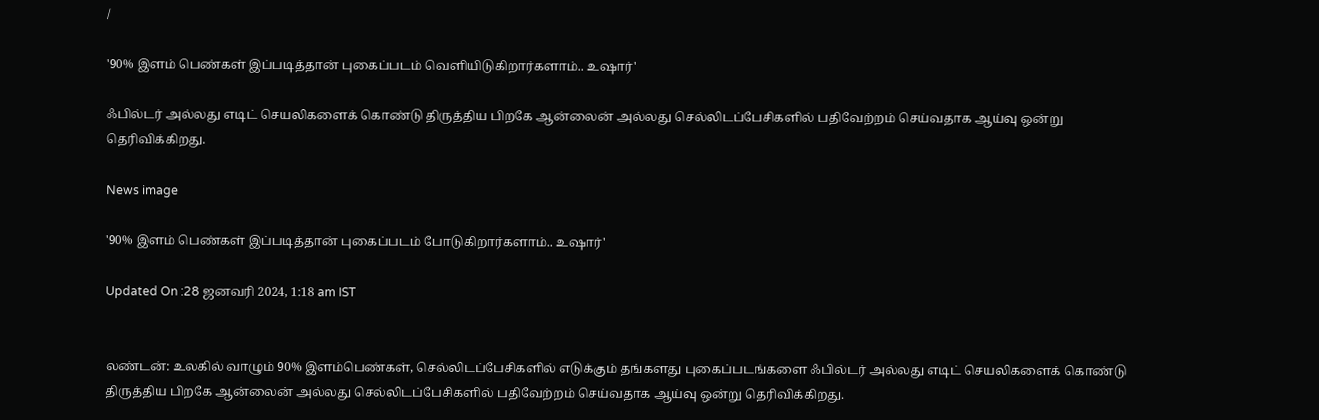/

'90% இளம் பெண்கள் இப்படித்தான் புகைப்படம் வெளியிடுகிறார்களாம்.. உஷார்'

ஃபில்டர் அல்லது எடிட் செயலிகளைக் கொண்டு திருத்திய பிறகே ஆன்லைன் அல்லது செல்லிடப்பேசிகளில் பதிவேற்றம் செய்வதாக ஆய்வு ஒன்று தெரிவிக்கிறது.

News image

'90% இளம் பெண்கள் இப்படித்தான் புகைப்படம் போடுகிறார்களாம்.. உஷார்'

Updated On :28 ஜனவரி 2024, 1:18 am IST


லண்டன்: உலகில் வாழும் 90% இளம்பெண்கள், செல்லிடப்பேசிகளில் எடுக்கும் தங்களது புகைப்படங்களை ஃபில்டர் அல்லது எடிட் செயலிகளைக் கொண்டு திருத்திய பிறகே ஆன்லைன் அல்லது செல்லிடப்பேசிகளில் பதிவேற்றம் செய்வதாக ஆய்வு ஒன்று தெரிவிக்கிறது.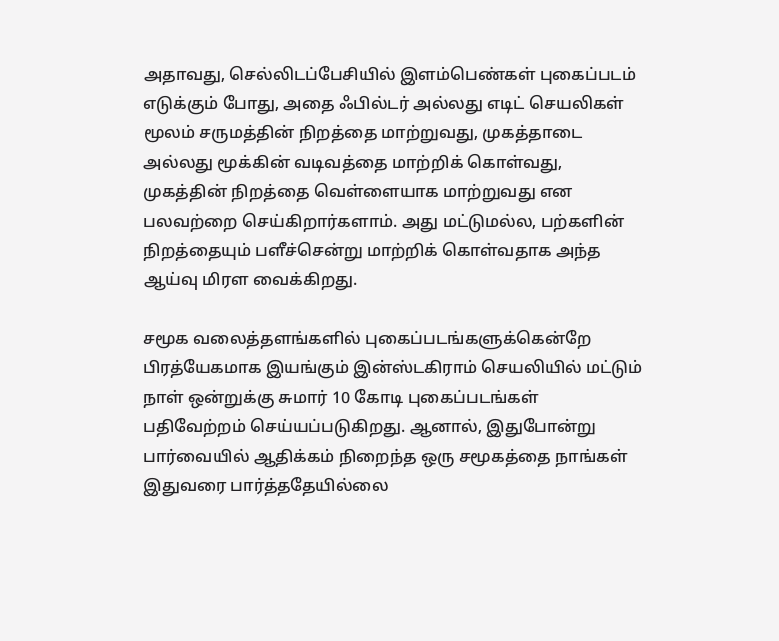அதாவது, செல்லிடப்பேசியில் இளம்பெண்கள் புகைப்படம் எடுக்கும் போது, அதை ஃபில்டர் அல்லது எடிட் செயலிகள் மூலம் சருமத்தின் நிறத்தை மாற்றுவது, முகத்தாடை அல்லது மூக்கின் வடிவத்தை மாற்றிக் கொள்வது, முகத்தின் நிறத்தை வெள்ளையாக மாற்றுவது என பலவற்றை செய்கிறார்களாம். அது மட்டுமல்ல, பற்களின் நிறத்தையும் பளீச்சென்று மாற்றிக் கொள்வதாக அந்த ஆய்வு மிரள வைக்கிறது.

சமூக வலைத்தளங்களில் புகைப்படங்களுக்கென்றே பிரத்யேகமாக இயங்கும் இன்ஸ்டகிராம் செயலியில் மட்டும் நாள் ஒன்றுக்கு சுமார் 10 கோடி புகைப்படங்கள் பதிவேற்றம் செய்யப்படுகிறது. ஆனால், இதுபோன்று பார்வையில் ஆதிக்கம் நிறைந்த ஒரு சமூகத்தை நாங்கள் இதுவரை பார்த்ததேயில்லை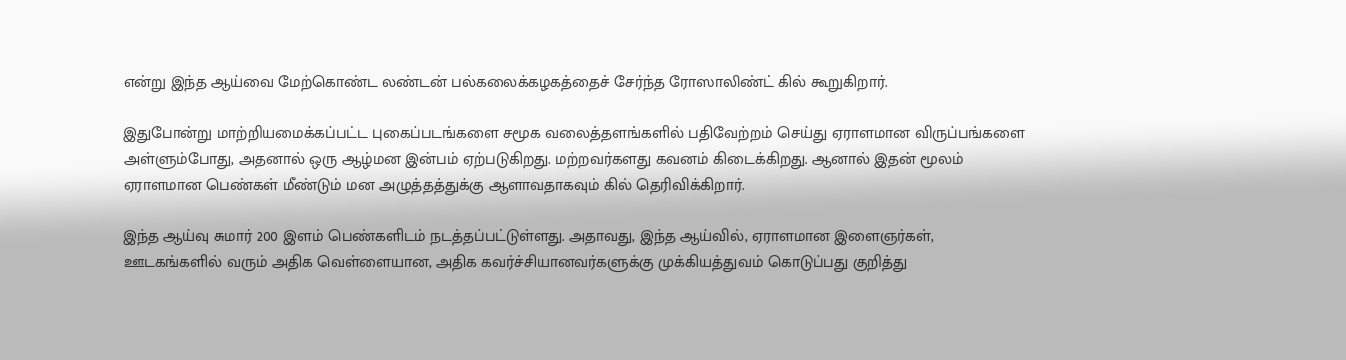என்று இந்த ஆய்வை மேற்கொண்ட லண்டன் பல்கலைக்கழகத்தைச் சேர்ந்த ரோஸாலிண்ட் கில் கூறுகிறார்.

இதுபோன்று மாற்றியமைக்கப்பட்ட புகைப்படங்களை சமூக வலைத்தளங்களில் பதிவேற்றம் செய்து ஏராளமான விருப்பங்களை அள்ளும்போது, அதனால் ஒரு ஆழ்மன இன்பம் ஏற்படுகிறது. மற்றவர்களது கவனம் கிடைக்கிறது. ஆனால் இதன் மூலம் ஏராளமான பெண்கள் மீண்டும் மன அழுத்தத்துக்கு ஆளாவதாகவும் கில் தெரிவிக்கிறார்.

இந்த ஆய்வு சுமார் 200 இளம் பெண்களிடம் நடத்தப்பட்டுள்ளது. அதாவது, இந்த ஆய்வில், ஏராளமான இளைஞர்கள், ஊடகங்களில் வரும் அதிக வெள்ளையான, அதிக கவர்ச்சியானவர்களுக்கு முக்கியத்துவம் கொடுப்பது குறித்து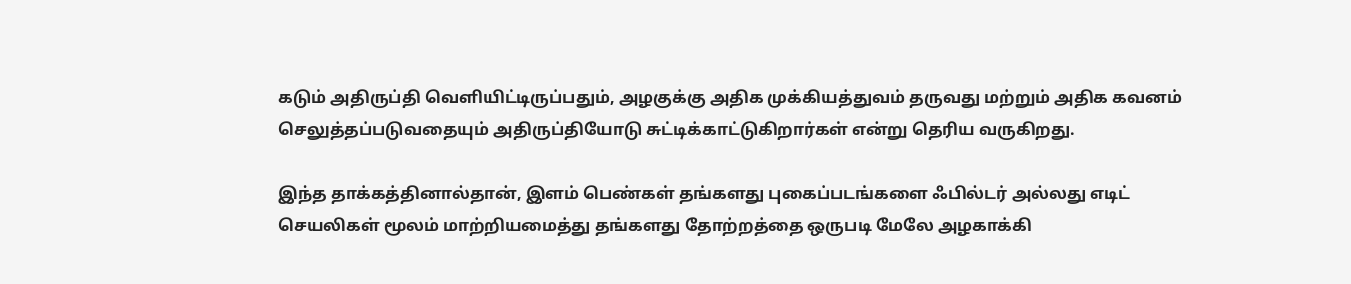கடும் அதிருப்தி வெளியிட்டிருப்பதும், அழகுக்கு அதிக முக்கியத்துவம் தருவது மற்றும் அதிக கவனம் செலுத்தப்படுவதையும் அதிருப்தியோடு சுட்டிக்காட்டுகிறார்கள் என்று தெரிய வருகிறது.

இந்த தாக்கத்தினால்தான், இளம் பெண்கள் தங்களது புகைப்படங்களை ஃபில்டர் அல்லது எடிட் செயலிகள் மூலம் மாற்றியமைத்து தங்களது தோற்றத்தை ஒருபடி மேலே அழகாக்கி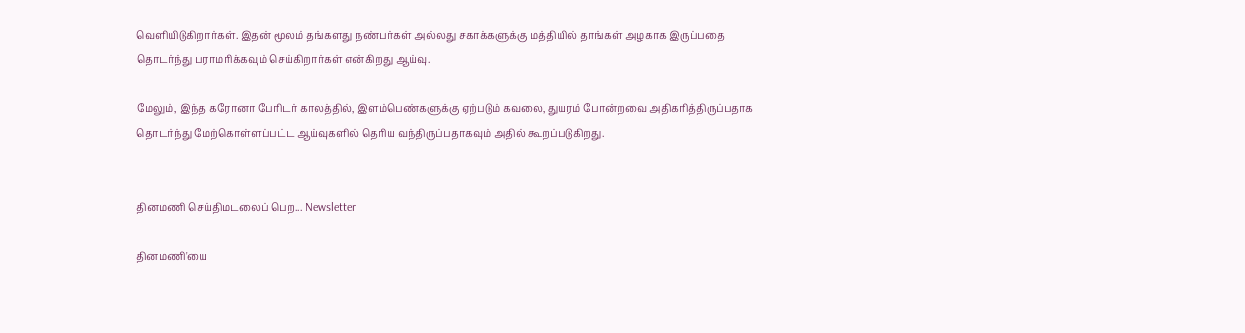வெளியிடுகிறார்கள். இதன் மூலம் தங்களது நண்பர்கள் அல்லது சகாக்களுக்கு மத்தியில் தாங்கள் அழகாக இருப்பதை தொடர்ந்து பராமரிக்கவும் செய்கிறார்கள் என்கிறது ஆய்வு.

மேலும், இந்த கரோனா பேரிடர் காலத்தில், இளம்பெண்களுக்கு ஏற்படும் கவலை, துயரம் போன்றவை அதிகரித்திருப்பதாக தொடர்ந்து மேற்கொள்ளப்பட்ட ஆய்வுகளில் தெரிய வந்திருப்பதாகவும் அதில் கூறப்படுகிறது.


தினமணி செய்திமடலைப் பெற... Newsletter

தினமணி'யை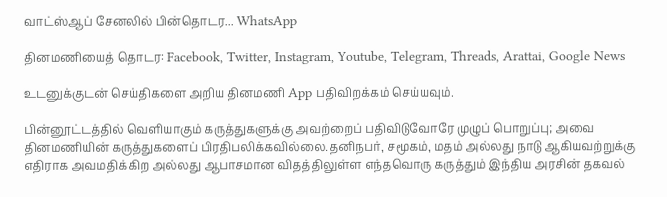வாட்ஸ்ஆப் சேனலில் பின்தொடர... WhatsApp

தினமணியைத் தொடர: Facebook, Twitter, Instagram, Youtube, Telegram, Threads, Arattai, Google News

உடனுக்குடன் செய்திகளை அறிய தினமணி App பதிவிறக்கம் செய்யவும்.

பின்னூட்டத்தில் வெளியாகும் கருத்துகளுக்கு அவற்றைப் பதிவிடுவோரே முழுப் பொறுப்பு; அவை தினமணியின் கருத்துகளைப் பிரதிபலிக்கவில்லை.தனிநபர், சமூகம், மதம் அல்லது நாடு ஆகியவற்றுக்கு எதிராக அவமதிக்கிற அல்லது ஆபாசமான விதத்திலுள்ள எந்தவொரு கருத்தும் இந்திய அரசின் தகவல்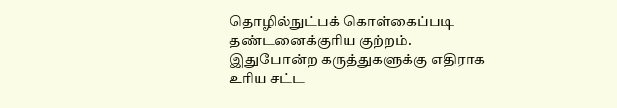தொழில்நுட்பக் கொள்கைப்படி தண்டனைக்குரிய குற்றம். இதுபோன்ற கருத்துகளுக்கு எதிராக உரிய சட்ட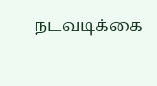நடவடிக்கை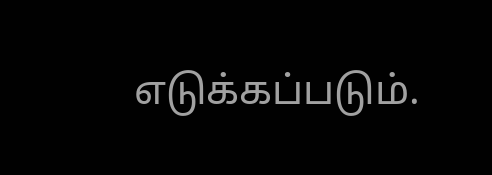எடுக்கப்படும்.